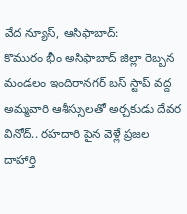వేద న్యూస్, ఆసిఫాబాద్:
కొమురం భీం అసిఫాబాద్ జిల్లా రెబ్బన మండలం ఇందిరానగర్ బస్ స్టాప్ వద్ద అమ్మవారి ఆశీస్సులతో అర్చకుడు దేవర వినోద్.. రహదారి పైన వెళ్లే ప్రజల దాహార్తి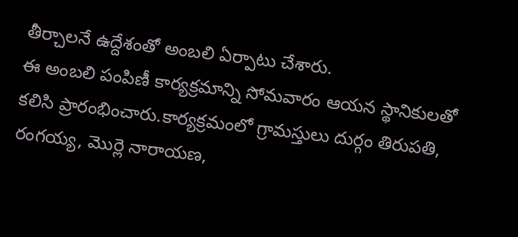తీర్చాలనే ఉద్దేశంతో అంబలి ఏర్పాటు చేశారు.
ఈ అంబలి పంపిణీ కార్యక్రమాన్ని సోమవారం ఆయన స్థానికులతో కలిసి ప్రారంభించారు.కార్యక్రమంలో గ్రామస్తులు దుర్గం తిరుపతి, రంగయ్య, మొర్లె నారాయణ,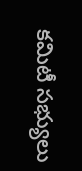కమిటీ సభ్యులు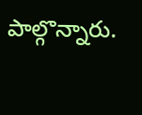పాల్గొన్నారు.